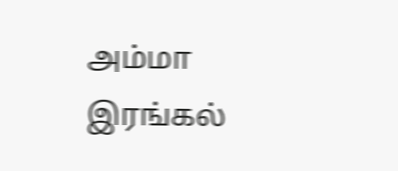அம்மா இரங்கல்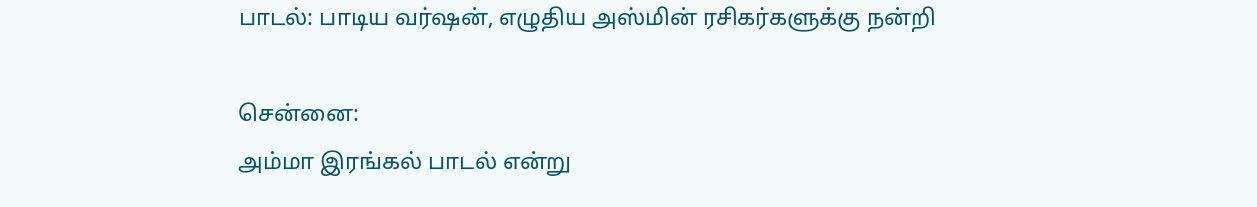பாடல்: பாடிய வர்ஷன், எழுதிய அஸ்மின் ரசிகர்களுக்கு நன்றி

சென்னை:
அம்மா இரங்கல் பாடல் என்று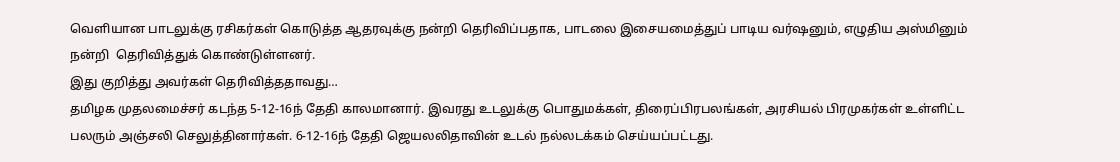வெளியான பாடலுக்கு ரசிகர்கள் கொடுத்த ஆதரவுக்கு நன்றி தெரிவிப்பதாக, பாடலை இசையமைத்துப் பாடிய வர்ஷனும், எழுதிய அஸ்மினும் நன்றி  தெரிவித்துக் கொண்டுள்ளனர்.
இது குறித்து அவர்கள் தெரிவித்ததாவது…
தமிழக முதலமைச்சர் கடந்த 5-12-16ந் தேதி காலமானார். இவரது உடலுக்கு பொதுமக்கள், திரைப்பிரபலங்கள், அரசியல் பிரமுகர்கள் உள்ளிட்ட பலரும் அஞ்சலி செலுத்தினார்கள். 6-12-16ந் தேதி ஜெயலலிதாவின் உடல் நல்லடக்கம் செய்யப்பட்டது.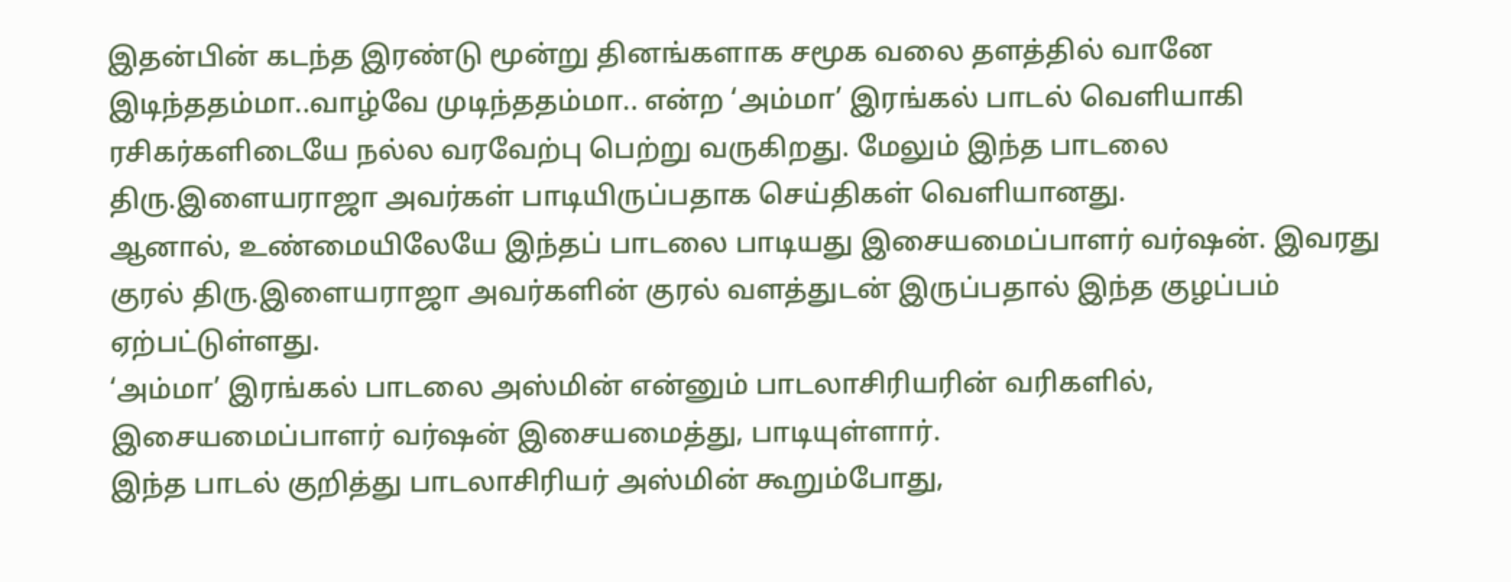இதன்பின் கடந்த இரண்டு மூன்று தினங்களாக சமூக வலை தளத்தில் வானே இடிந்ததம்மா..வாழ்வே முடிந்ததம்மா.. என்ற ‘அம்மா’ இரங்கல் பாடல் வெளியாகி ரசிகர்களிடையே நல்ல வரவேற்பு பெற்று வருகிறது. மேலும் இந்த பாடலை திரு.இளையராஜா அவர்கள் பாடியிருப்பதாக செய்திகள் வெளியானது.
ஆனால், உண்மையிலேயே இந்தப் பாடலை பாடியது இசையமைப்பாளர் வர்ஷன். இவரது குரல் திரு.இளையராஜா அவர்களின் குரல் வளத்துடன் இருப்பதால் இந்த குழப்பம் ஏற்பட்டுள்ளது.
‘அம்மா’ இரங்கல் பாடலை அஸ்மின் என்னும் பாடலாசிரியரின் வரிகளில், இசையமைப்பாளர் வர்ஷன் இசையமைத்து, பாடியுள்ளார்.
இந்த பாடல் குறித்து பாடலாசிரியர் அஸ்மின் கூறும்போது,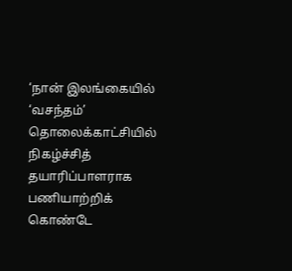‘நான் இலங்கையில் ‘வசந்தம்’ தொலைக்காட்சியில் நிகழ்ச்சித் தயாரிப்பாளராக பணியாற்றிக் கொண்டே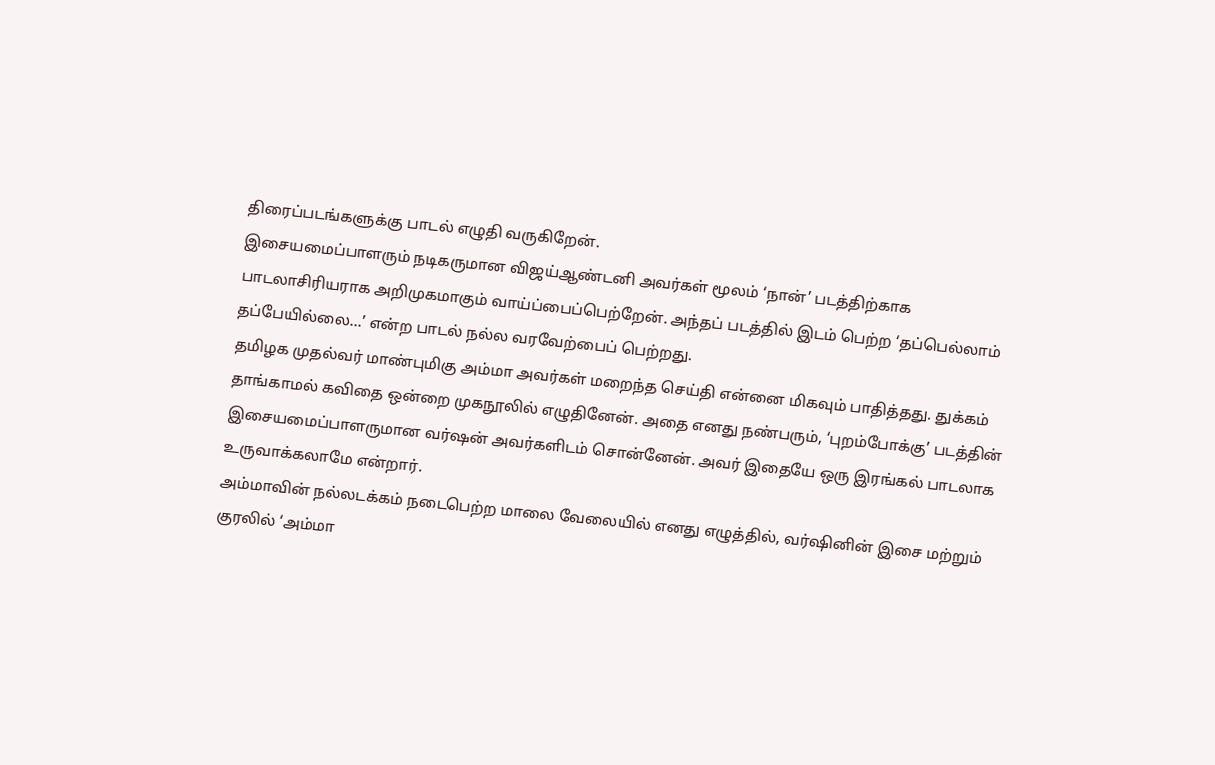திரைப்படங்களுக்கு பாடல் எழுதி வருகிறேன்.
இசையமைப்பாளரும் நடிகருமான விஜய்ஆண்டனி அவர்கள் மூலம் ‘நான்’ படத்திற்காக பாடலாசிரியராக அறிமுகமாகும் வாய்ப்பைப்பெற்றேன். அந்தப் படத்தில் இடம் பெற்ற ‘தப்பெல்லாம் தப்பேயில்லை…’ என்ற பாடல் நல்ல வரவேற்பைப் பெற்றது.
தமிழக முதல்வர் மாண்புமிகு அம்மா அவர்கள் மறைந்த செய்தி என்னை மிகவும் பாதித்தது. துக்கம் தாங்காமல் கவிதை ஒன்றை முகநூலில் எழுதினேன். அதை எனது நண்பரும், ‘புறம்போக்கு’ படத்தின் இசையமைப்பாளருமான வர்ஷன் அவர்களிடம் சொன்னேன். அவர் இதையே ஒரு இரங்கல் பாடலாக உருவாக்கலாமே என்றார்.
அம்மாவின் நல்லடக்கம் நடைபெற்ற மாலை வேலையில் எனது எழுத்தில், வர்ஷினின் இசை மற்றும் குரலில் ‘அம்மா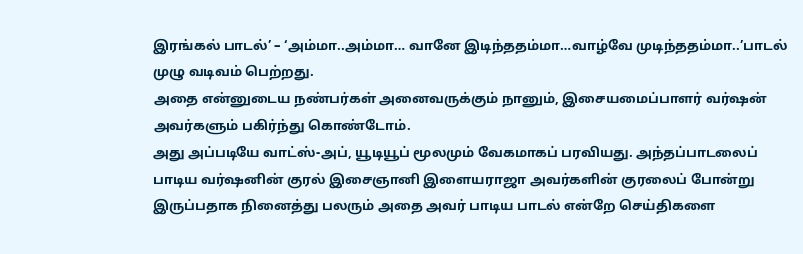இரங்கல் பாடல்’ – ‘அம்மா..அம்மா… வானே இடிந்ததம்மா…வாழ்வே முடிந்ததம்மா..’பாடல் முழு வடிவம் பெற்றது.
அதை என்னுடைய நண்பர்கள் அனைவருக்கும் நானும், இசையமைப்பாளர் வர்ஷன் அவர்களும் பகிர்ந்து கொண்டோம்.
அது அப்படியே வாட்ஸ்-அப், யூடியூப் மூலமும் வேகமாகப் பரவியது. அந்தப்பாடலைப் பாடிய வர்ஷனின் குரல் இசைஞானி இளையராஜா அவர்களின் குரலைப் போன்று இருப்பதாக நினைத்து பலரும் அதை அவர் பாடிய பாடல் என்றே செய்திகளை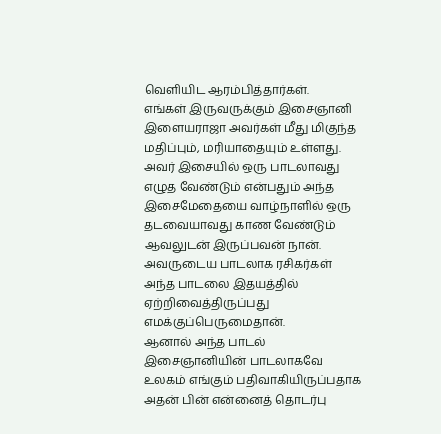வெளியிட ஆரம்பித்தார்கள்.
எங்கள் இருவருக்கும் இசைஞானி இளையராஜா அவர்கள் மீது மிகுந்த மதிப்பும், மரியாதையும் உள்ளது. அவர் இசையில் ஒரு பாடலாவது எழுத வேண்டும் என்பதும் அந்த இசைமேதையை வாழ்நாளில் ஒரு தடவையாவது காண வேண்டும் ஆவலுடன் இருப்பவன் நான். அவருடைய பாடலாக ரசிகர்கள் அந்த பாடலை இதயத்தில் ஏற்றிவைத்திருப்பது எமக்குப்பெருமைதான்.
ஆனால் அந்த பாடல் இசைஞானியின் பாடலாகவே உலகம் எங்கும் பதிவாகியிருப்பதாக அதன் பின் என்னைத் தொடர்பு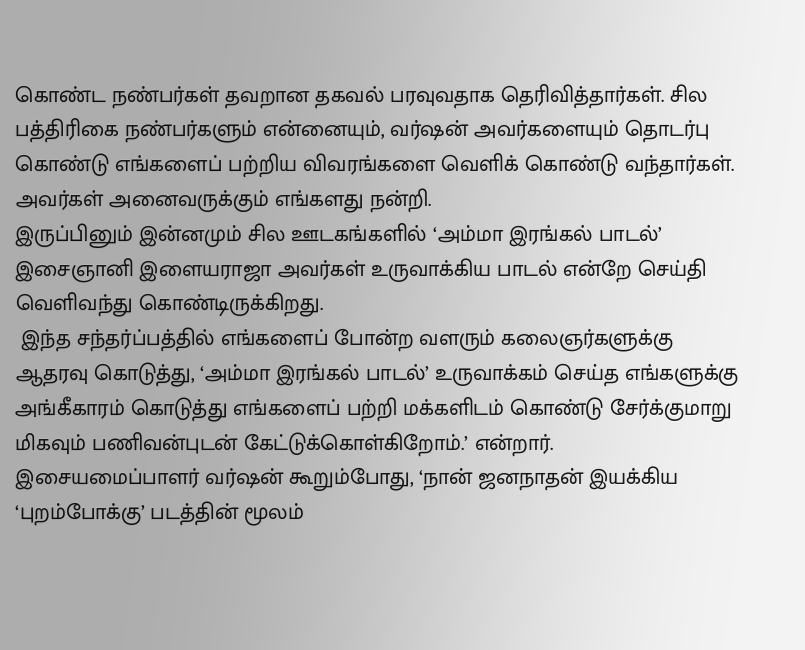கொண்ட நண்பர்கள் தவறான தகவல் பரவுவதாக தெரிவித்தார்கள். சில பத்திரிகை நண்பர்களும் என்னையும், வர்ஷன் அவர்களையும் தொடர்பு கொண்டு எங்களைப் பற்றிய விவரங்களை வெளிக் கொண்டு வந்தார்கள். அவர்கள் அனைவருக்கும் எங்களது நன்றி.
இருப்பினும் இன்னமும் சில ஊடகங்களில் ‘அம்மா இரங்கல் பாடல்’ இசைஞானி இளையராஜா அவர்கள் உருவாக்கிய பாடல் என்றே செய்தி வெளிவந்து கொண்டிருக்கிறது.
 இந்த சந்தர்ப்பத்தில் எங்களைப் போன்ற வளரும் கலைஞர்களுக்கு ஆதரவு கொடுத்து, ‘அம்மா இரங்கல் பாடல்’ உருவாக்கம் செய்த எங்களுக்கு அங்கீகாரம் கொடுத்து எங்களைப் பற்றி மக்களிடம் கொண்டு சேர்க்குமாறு மிகவும் பணிவன்புடன் கேட்டுக்கொள்கிறோம்.’ என்றார்.
இசையமைப்பாளர் வர்ஷன் கூறும்போது, ‘நான் ஜனநாதன் இயக்கிய ‘புறம்போக்கு’ படத்தின் மூலம்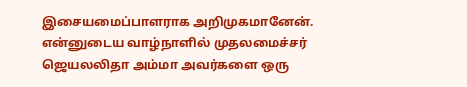இசையமைப்பாளராக அறிமுகமானேன். என்னுடைய வாழ்நாளில் முதலமைச்சர் ஜெயலலிதா அம்மா அவர்களை ஒரு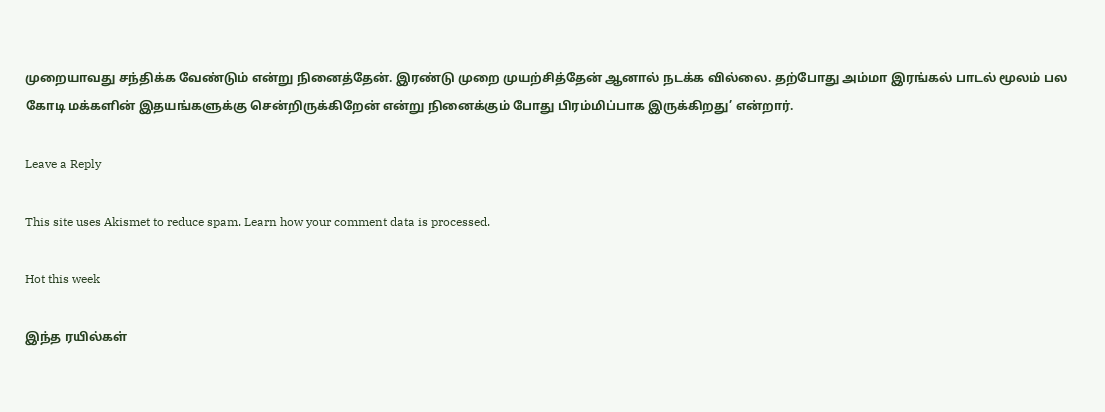முறையாவது சந்திக்க வேண்டும் என்று நினைத்தேன். இரண்டு முறை முயற்சித்தேன் ஆனால் நடக்க வில்லை. தற்போது அம்மா இரங்கல் பாடல் மூலம் பல கோடி மக்களின் இதயங்களுக்கு சென்றிருக்கிறேன் என்று நினைக்கும் போது பிரம்மிப்பாக இருக்கிறது’ என்றார்.

Leave a Reply

This site uses Akismet to reduce spam. Learn how your comment data is processed.

Hot this week

இந்த ரயில்கள்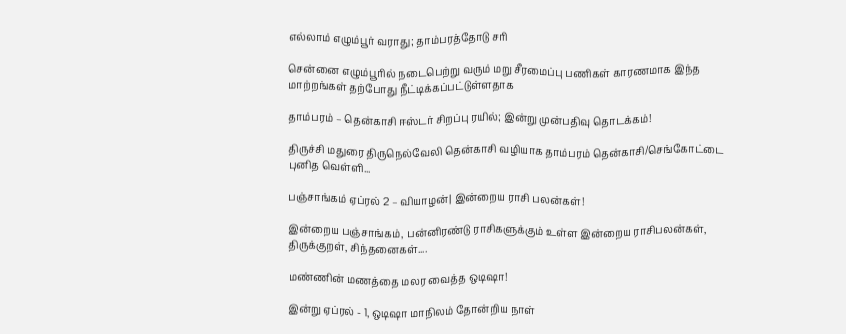எல்லாம் எழும்பூர் வராது; தாம்பரத்தோடு சரி

சென்னை எழும்பூரில் நடைபெற்று வரும் மறு சீரமைப்பு பணிகள் காரணமாக இந்த மாற்றங்கள் தற்போது நீட்டிக்கப்பட்டுள்ளதாக‌

தாம்பரம் – தென்காசி ஈஸ்டர் சிறப்பு ரயில்; இன்று முன்பதிவு தொடக்கம்!

திருச்சி மதுரை திருநெல்வேலி தென்காசி வழியாக தாம்பரம் தென்காசி/செங்கோட்டை புனித வெள்ளி...

பஞ்சாங்கம் ஏப்ரல் 2 – வியாழன்| இன்றைய ராசி பலன்கள்!

இன்றைய பஞ்சாங்கம், பன்னிரண்டு ராசிகளுக்கும் உள்ள இன்றைய ராசிபலன்கள், திருக்குறள், சிந்தனைகள்....

மண்ணின் மணத்தை மலர வைத்த ஒடிஷா!

இன்று ஏப்ரல் - 1, ஒடிஷா மாநிலம் தோன்றிய நாள்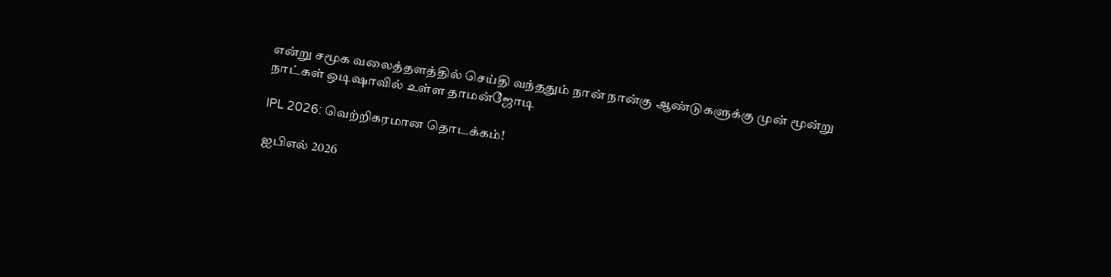என்று சமூக வலைத்தளத்தில் செய்தி வந்ததும் நான் நான்கு ஆண்டுகளுக்கு முன் மூன்று நாட்கள் ஒடிஷாவில் உள்ள தாமன்ஜோடி

IPL 2026: வெற்றிகரமான தொடக்கம்!

ஐபிஎல் 2026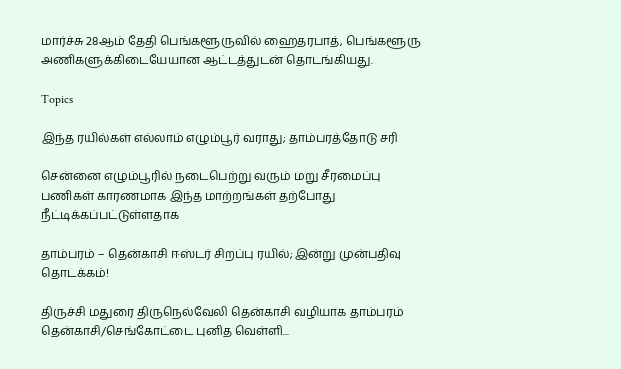மார்ச்சு 28ஆம் தேதி பெங்களூருவில் ஹைதரபாத், பெங்களூரு அணிகளுக்கிடையேயான ஆட்டத்துடன் தொடங்கியது.

Topics

இந்த ரயில்கள் எல்லாம் எழும்பூர் வராது; தாம்பரத்தோடு சரி

சென்னை எழும்பூரில் நடைபெற்று வரும் மறு சீரமைப்பு பணிகள் காரணமாக இந்த மாற்றங்கள் தற்போது நீட்டிக்கப்பட்டுள்ளதாக‌

தாம்பரம் – தென்காசி ஈஸ்டர் சிறப்பு ரயில்; இன்று முன்பதிவு தொடக்கம்!

திருச்சி மதுரை திருநெல்வேலி தென்காசி வழியாக தாம்பரம் தென்காசி/செங்கோட்டை புனித வெள்ளி...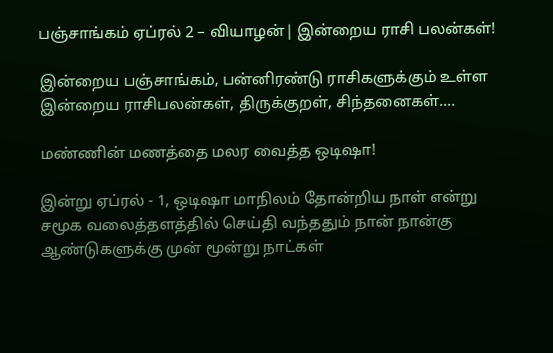பஞ்சாங்கம் ஏப்ரல் 2 – வியாழன்| இன்றைய ராசி பலன்கள்!

இன்றைய பஞ்சாங்கம், பன்னிரண்டு ராசிகளுக்கும் உள்ள இன்றைய ராசிபலன்கள், திருக்குறள், சிந்தனைகள்....

மண்ணின் மணத்தை மலர வைத்த ஒடிஷா!

இன்று ஏப்ரல் - 1, ஒடிஷா மாநிலம் தோன்றிய நாள் என்று சமூக வலைத்தளத்தில் செய்தி வந்ததும் நான் நான்கு ஆண்டுகளுக்கு முன் மூன்று நாட்கள்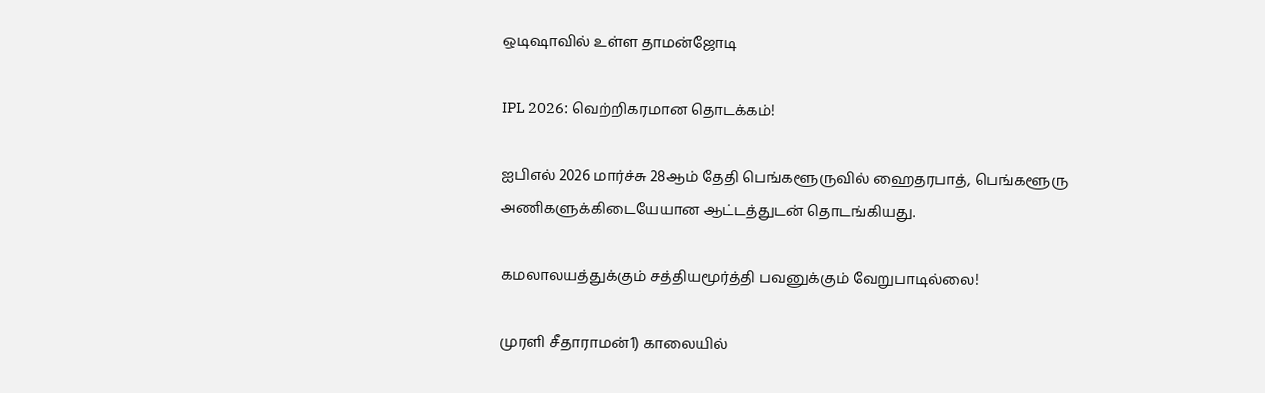ஒடிஷாவில் உள்ள தாமன்ஜோடி

IPL 2026: வெற்றிகரமான தொடக்கம்!

ஐபிஎல் 2026 மார்ச்சு 28ஆம் தேதி பெங்களூருவில் ஹைதரபாத், பெங்களூரு அணிகளுக்கிடையேயான ஆட்டத்துடன் தொடங்கியது.

கமலாலயத்துக்கும் சத்தியமூர்த்தி பவனுக்கும் வேறுபாடில்லை!

முரளி சீதாராமன்1) காலையில்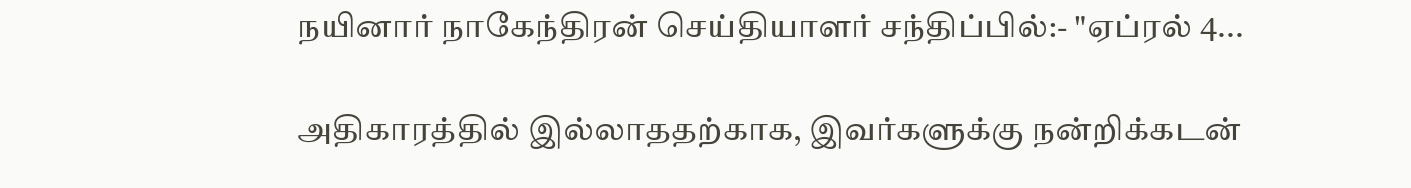நயினார் நாகேந்திரன் செய்தியாளர் சந்திப்பில்:- "ஏப்ரல் 4...

அதிகாரத்தில் இல்லாததற்காக, இவர்களுக்கு நன்றிக்கடன்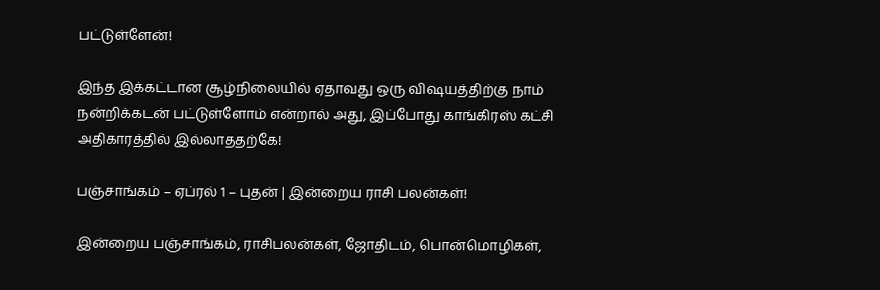பட்டுள்ளேன்!

இந்த இக்கட்டான சூழ்நிலையில் ஏதாவது ஒரு விஷயத்திற்கு நாம் நன்றிக்கடன் பட்டுள்ளோம் என்றால் அது, இப்போது காங்கிரஸ் கட்சி அதிகாரத்தில் இல்லாததற்கே!

பஞ்சாங்கம் – ஏப்ரல் 1 – புதன் | இன்றைய ராசி பலன்கள்!

இன்றைய பஞ்சாங்கம், ராசிபலன்கள், ஜோதிடம், பொன்மொழிகள்,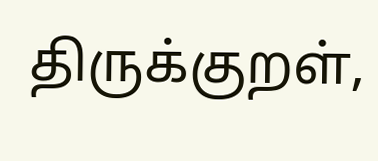திருக்குறள்,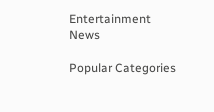Entertainment News

Popular Categories